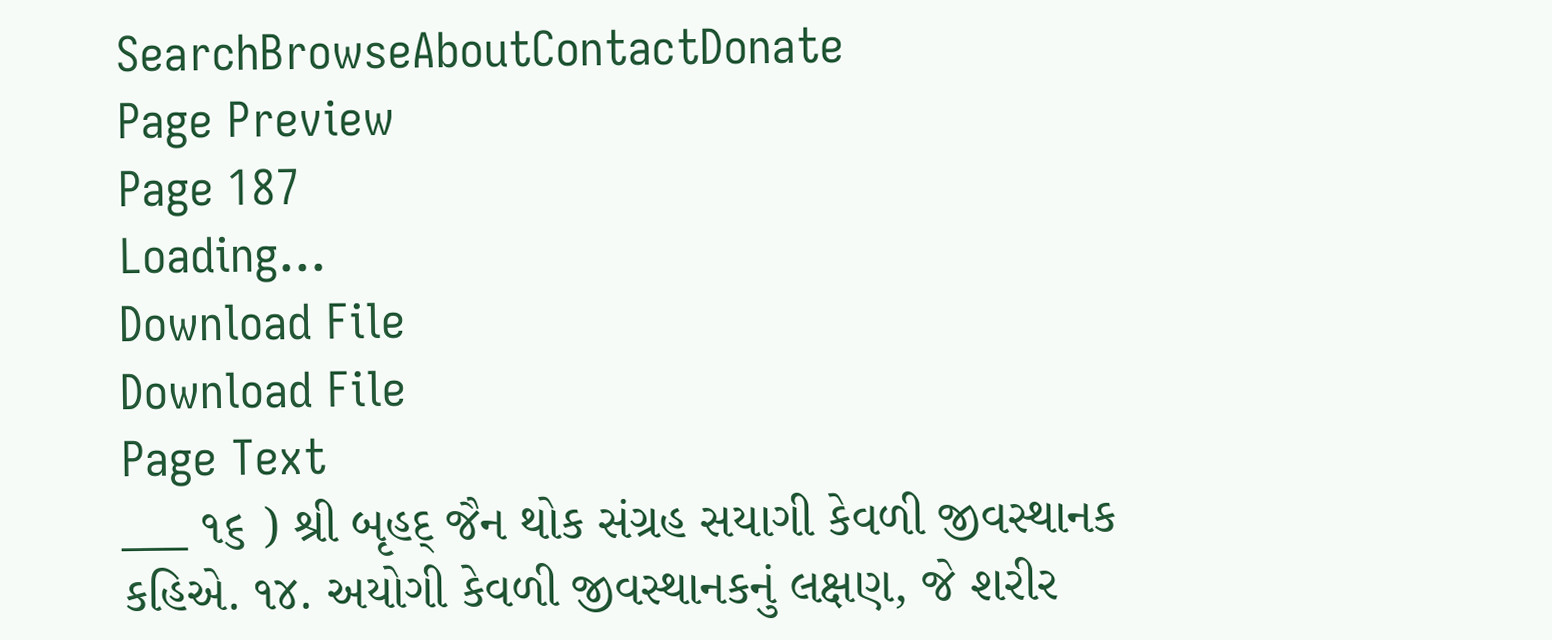SearchBrowseAboutContactDonate
Page Preview
Page 187
Loading...
Download File
Download File
Page Text
___ ૧૬ ) શ્રી બૃહદ્ જૈન થોક સંગ્રહ સયાગી કેવળી જીવસ્થાનક કહિએ. ૧૪. અયોગી કેવળી જીવસ્થાનકનું લક્ષણ, જે શરીર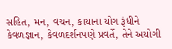સહિત, મન, વચન, કાયાના યોગ રૂંધીને કેવળજ્ઞાન, કેવળદર્શનપણે પ્રવર્તે, તેને અયોગી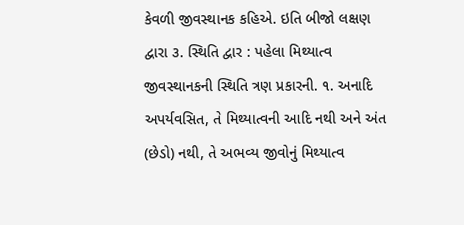કેવળી જીવસ્થાનક કહિએ. ઇતિ બીજો લક્ષણ દ્વારા ૩. સ્થિતિ દ્વાર : પહેલા મિથ્યાત્વ જીવસ્થાનકની સ્થિતિ ત્રણ પ્રકારની. ૧. અનાદિ અપર્યવસિત, તે મિથ્યાત્વની આદિ નથી અને અંત (છેડો) નથી, તે અભવ્ય જીવોનું મિથ્યાત્વ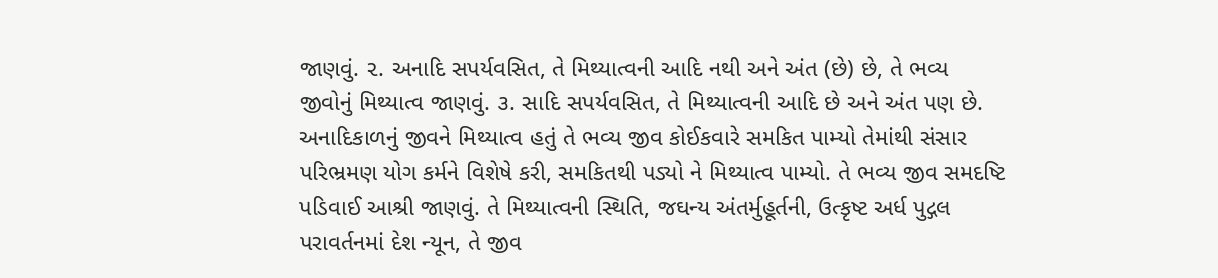જાણવું. ૨. અનાદિ સપર્યવસિત, તે મિથ્યાત્વની આદિ નથી અને અંત (છે) છે, તે ભવ્ય જીવોનું મિથ્યાત્વ જાણવું. ૩. સાદિ સપર્યવસિત, તે મિથ્યાત્વની આદિ છે અને અંત પણ છે. અનાદિકાળનું જીવને મિથ્યાત્વ હતું તે ભવ્ય જીવ કોઈકવારે સમકિત પામ્યો તેમાંથી સંસાર પરિભ્રમણ યોગ કર્મને વિશેષે કરી, સમકિતથી પડ્યો ને મિથ્યાત્વ પામ્યો. તે ભવ્ય જીવ સમદષ્ટિ પડિવાઈ આશ્રી જાણવું. તે મિથ્યાત્વની સ્થિતિ, જઘન્ય અંતર્મુહૂર્તની, ઉત્કૃષ્ટ અર્ધ પુદ્ગલ પરાવર્તનમાં દેશ ન્યૂન, તે જીવ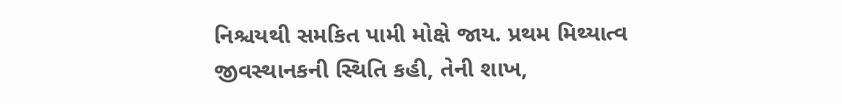નિશ્ચયથી સમકિત પામી મોક્ષે જાય. પ્રથમ મિથ્યાત્વ જીવસ્થાનકની સ્થિતિ કહી, તેની શાખ,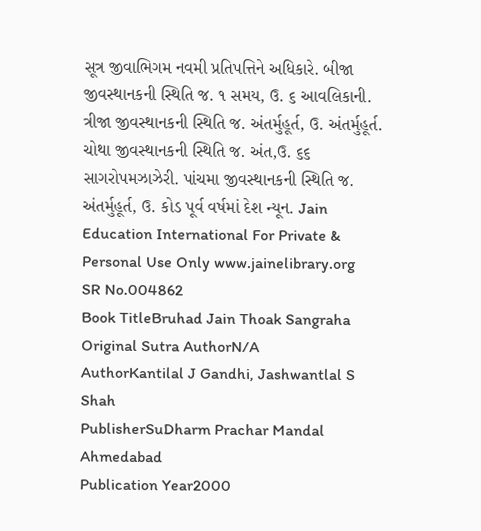સૂત્ર જીવાભિગમ નવમી પ્રતિપત્તિને અધિકારે. બીજા જીવસ્થાનકની સ્થિતિ જ. ૧ સમય, ઉ. ૬ આવલિકાની. ત્રીજા જીવસ્થાનકની સ્થિતિ જ. અંતર્મુહૂર્ત, ઉ. અંતર્મુહૂર્ત. ચોથા જીવસ્થાનકની સ્થિતિ જ. અંત,ઉ. ૬૬ સાગરોપમઝાઝેરી. પાંચમા જીવસ્થાનકની સ્થિતિ જ. અંતર્મુહૂર્ત, ઉ. કોડ પૂર્વ વર્ષમાં દેશ ન્યૂન. Jain Education International For Private & Personal Use Only www.jainelibrary.org
SR No.004862
Book TitleBruhad Jain Thoak Sangraha
Original Sutra AuthorN/A
AuthorKantilal J Gandhi, Jashwantlal S Shah
PublisherSuDharm Prachar Mandal Ahmedabad
Publication Year2000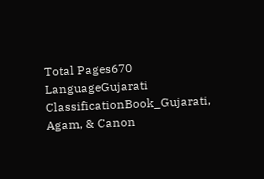Total Pages670
LanguageGujarati
ClassificationBook_Gujarati, Agam, & Canon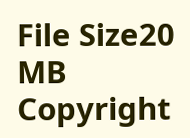File Size20 MB
Copyright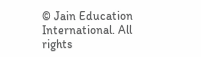© Jain Education International. All rights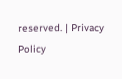reserved. | Privacy Policy